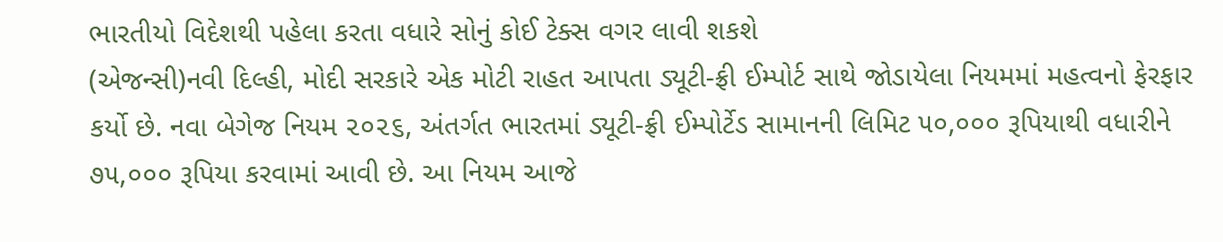ભારતીયો વિદેશથી પહેલા કરતા વધારે સોનું કોઈ ટેક્સ વગર લાવી શકશે
(એજન્સી)નવી દિલ્હી, મોદી સરકારે એક મોટી રાહત આપતા ડ્યૂટી-ફ્રી ઈમ્પોર્ટ સાથે જોડાયેલા નિયમમાં મહત્વનો ફેરફાર કર્યો છે. નવા બેગેજ નિયમ ૨૦૨૬, અંતર્ગત ભારતમાં ડ્યૂટી-ફ્રી ઈમ્પોર્ટેડ સામાનની લિમિટ ૫૦,૦૦૦ રૂપિયાથી વધારીને ૭૫,૦૦૦ રૂપિયા કરવામાં આવી છે. આ નિયમ આજે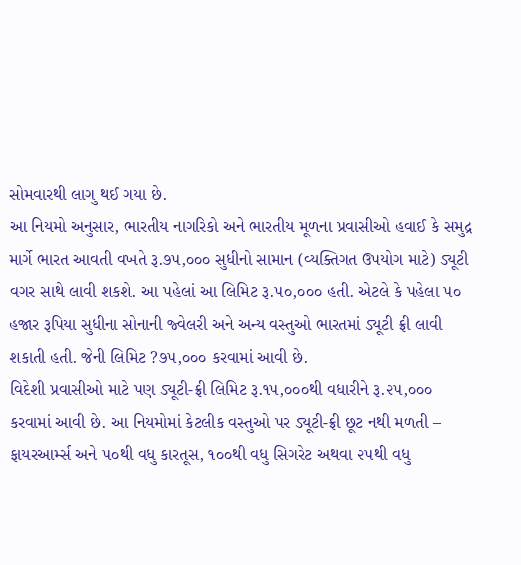સોમવારથી લાગુ થઈ ગયા છે.
આ નિયમો અનુસાર, ભારતીય નાગરિકો અને ભારતીય મૂળના પ્રવાસીઓ હવાઈ કે સમુદ્ર માર્ગે ભારત આવતી વખતે રૂ.૭૫,૦૦૦ સુધીનો સામાન (વ્યક્તિગત ઉપયોગ માટે) ડ્યૂટી વગર સાથે લાવી શકશે. આ પહેલાં આ લિમિટ રૂ.૫૦,૦૦૦ હતી. એટલે કે પહેલા ૫૦ હજાર રૂપિયા સુધીના સોનાની જ્વેલરી અને અન્ય વસ્તુઓ ભારતમાં ડ્યૂટી ફ્રી લાવી શકાતી હતી. જેની લિમિટ ?૭૫,૦૦૦ કરવામાં આવી છે.
વિદેશી પ્રવાસીઓ માટે પણ ડ્યૂટી-ફ્રી લિમિટ રૂ.૧૫,૦૦૦થી વધારીને રૂ.૨૫,૦૦૦ કરવામાં આવી છે. આ નિયમોમાં કેટલીક વસ્તુઓ પર ડ્યૂટી-ફ્રી છૂટ નથી મળતી – ફાયરઆર્મ્સ અને ૫૦થી વધુ કારતૂસ, ૧૦૦થી વધુ સિગરેટ અથવા ૨૫થી વધુ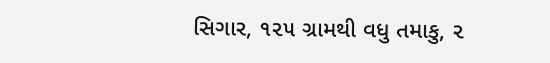સિગાર, ૧૨૫ ગ્રામથી વધુ તમાકુ, ૨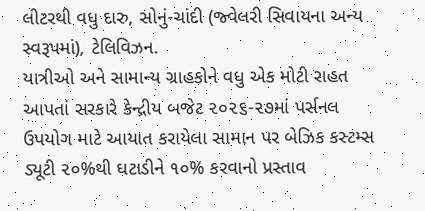લીટરથી વધુ દારુ, સોનું-ચાંદી (જ્વેલરી સિવાયના અન્ય સ્વરૂપમાં), ટેલિવિઝન.
યાત્રીઓ અને સામાન્ય ગ્રાહકોને વધુ એક મોટી રાહત આપતાં સરકારે કેન્દ્રીય બજેટ ૨૦૨૬-૨૭માં પર્સનલ ઉપયોગ માટે આયાત કરાયેલા સામાન પર બેઝિક કસ્ટમ્સ ડ્યૂટી ૨૦%થી ઘટાડીને ૧૦% કરવાનો પ્રસ્તાવ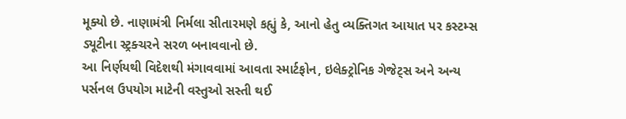મૂક્યો છે. નાણામંત્રી નિર્મલા સીતારમણે કહ્યું કે, આનો હેતુ વ્યક્તિગત આયાત પર કસ્ટમ્સ ડ્યૂટીના સ્ટ્રક્ચરને સરળ બનાવવાનો છે.
આ નિર્ણયથી વિદેશથી મંગાવવામાં આવતા સ્માર્ટફોન, ઇલેક્ટ્રોનિક ગેજેટ્સ અને અન્ય પર્સનલ ઉપયોગ માટેની વસ્તુઓ સસ્તી થઈ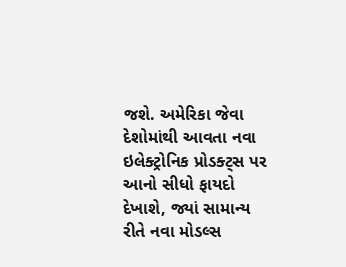જશે. અમેરિકા જેવા દેશોમાંથી આવતા નવા ઇલેક્ટ્રોનિક પ્રોડક્ટ્સ પર આનો સીધો ફાયદો દેખાશે, જ્યાં સામાન્ય રીતે નવા મોડલ્સ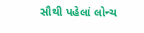સૌથી પહેલાં લોન્ચ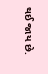થઈ જાય છે.